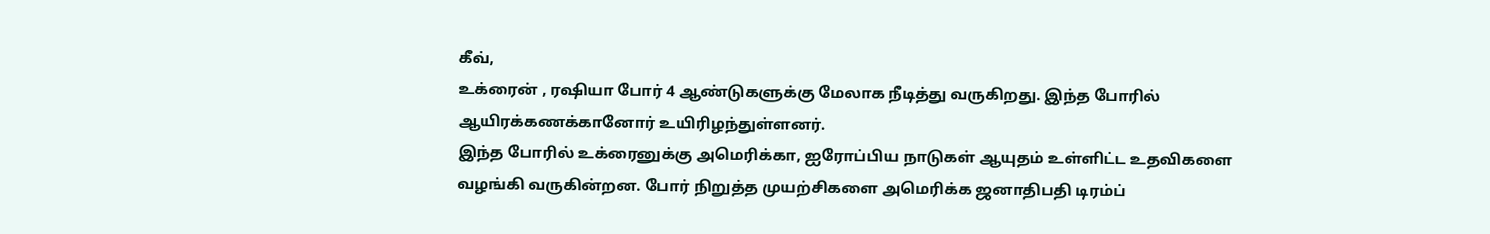கீவ்,
உக்ரைன் , ரஷியா போர் 4 ஆண்டுகளுக்கு மேலாக நீடித்து வருகிறது. இந்த போரில் ஆயிரக்கணக்கானோர் உயிரிழந்துள்ளனர்.
இந்த போரில் உக்ரைனுக்கு அமெரிக்கா, ஐரோப்பிய நாடுகள் ஆயுதம் உள்ளிட்ட உதவிகளை வழங்கி வருகின்றன. போர் நிறுத்த முயற்சிகளை அமெரிக்க ஜனாதிபதி டிரம்ப்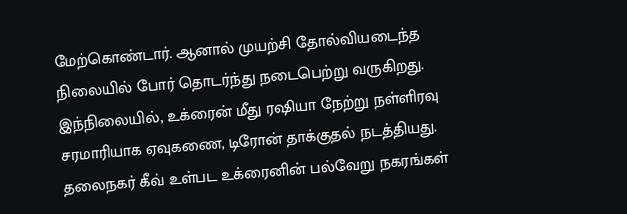மேற்கொண்டார். ஆனால் முயற்சி தோல்வியடைந்த நிலையில் போர் தொடர்ந்து நடைபெற்று வருகிறது.
இந்நிலையில், உக்ரைன் மீது ரஷியா நேற்று நள்ளிரவு சரமாரியாக ஏவுகணை, டிரோன் தாக்குதல் நடத்தியது. தலைநகர் கீவ் உள்பட உக்ரைனின் பல்வேறு நகரங்கள்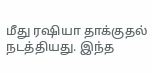மீது ரஷியா தாக்குதல் நடத்தியது. இந்த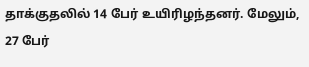தாக்குதலில் 14 பேர் உயிரிழந்தனர். மேலும், 27 பேர்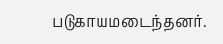படுகாயமடைந்தனர்.